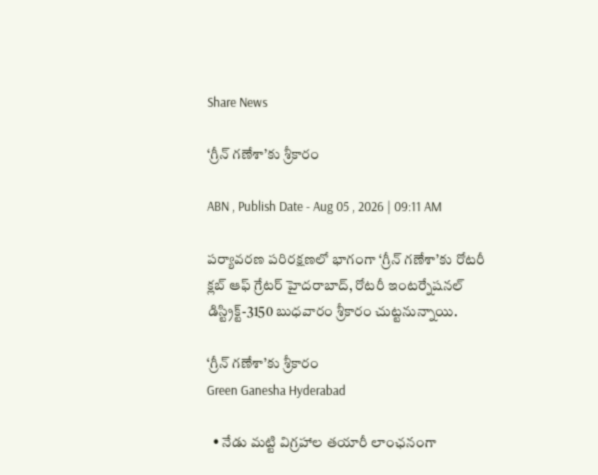Share News

‘గ్రీన్‌ గణేశా’కు శ్రీకారం

ABN , Publish Date - Aug 05 , 2026 | 09:11 AM

పర్యావరణ పరిరక్షణలో భాగంగా ‘గ్రీన్‌ గణేశా’కు రోటరీ క్లబ్‌ ఆఫ్‌ గ్రేటర్‌ హైదరాబాద్‌, రోటరీ ఇంటర్నేషనల్‌ డిస్ట్రిక్ట్‌-3150 బుధవారం శ్రీకారం చుట్టనున్నాయి.

‘గ్రీన్‌ గణేశా’కు శ్రీకారం
Green Ganesha Hyderabad

  • నేడు మట్టి విగ్రహాల తయారీ లాంఛనంగా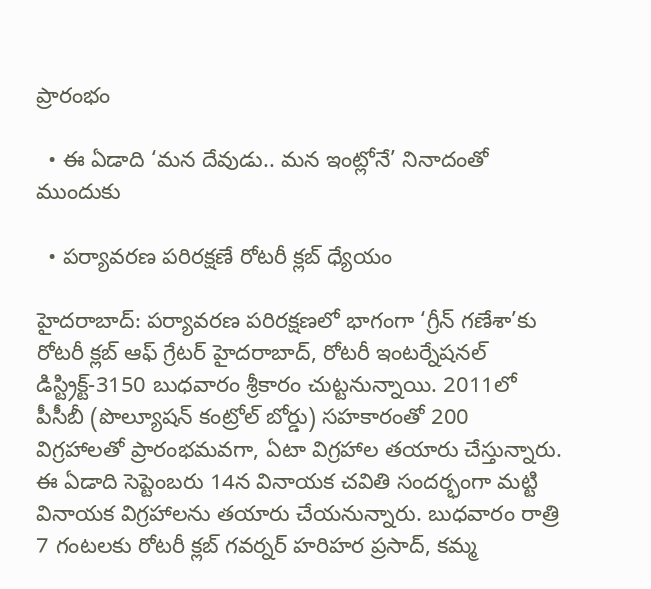ప్రారంభం

  • ఈ ఏడాది ‘మన దేవుడు.. మన ఇంట్లోనే’ నినాదంతో ముందుకు

  • పర్యావరణ పరిరక్షణే రోటరీ క్లబ్‌ ధ్యేయం

హైదరాబాద్: పర్యావరణ పరిరక్షణలో భాగంగా ‘గ్రీన్‌ గణేశా’కు రోటరీ క్లబ్‌ ఆఫ్‌ గ్రేటర్‌ హైదరాబాద్‌, రోటరీ ఇంటర్నేషనల్‌ డిస్ట్రిక్ట్‌-3150 బుధవారం శ్రీకారం చుట్టనున్నాయి. 2011లో పీసీబీ (పొల్యూషన్‌ కంట్రోల్‌ బోర్డు) సహకారంతో 200 విగ్రహాలతో ప్రారంభమవగా, ఏటా విగ్రహాల తయారు చేస్తున్నారు. ఈ ఏడాది సెప్టెంబరు 14న వినాయక చవితి సందర్భంగా మట్టి వినాయక విగ్రహాలను తయారు చేయనున్నారు. బుధవారం రాత్రి 7 గంటలకు రోటరీ క్లబ్‌ గవర్నర్‌ హరిహర ప్రసాద్‌, కమ్మ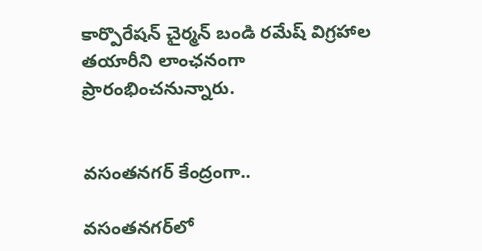కార్పొరేషన్‌ చైర్మన్‌ బండి రమేష్‌ విగ్రహాల తయారీని లాంఛనంగా ప్రారంభించనున్నారు.


వసంతనగర్‌ కేంద్రంగా..

వసంతనగర్‌లో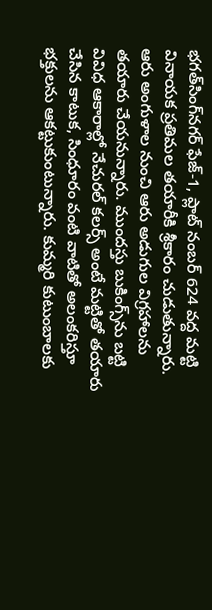భగత్‌సింగ్‌నగర్‌ ఫేజ్‌-1, ప్లాట్‌ నంబర్‌ 624 వద్ద మట్టి వినాయక ప్రతిమల తయారీకి శ్రీకారం చుడుతున్నారు. ఆరు అంగుళాల నుంచి ఆరు అడుగుల విగ్రహాలను తయారు చేయనున్నారు. ముందస్తు బుకింగ్స్‌ను బట్టి వివిధ ఆకారాల్లో నేచురల్‌ కలర్స్‌ అంటే మట్టితో తయారు చేసిన కాటుక, సింధూరం వంటి వాటితో అలంకరిస్తూ భక్తులను ఆకట్టుకుంటున్నారు. కుమ్మరి కుటుంబాలకు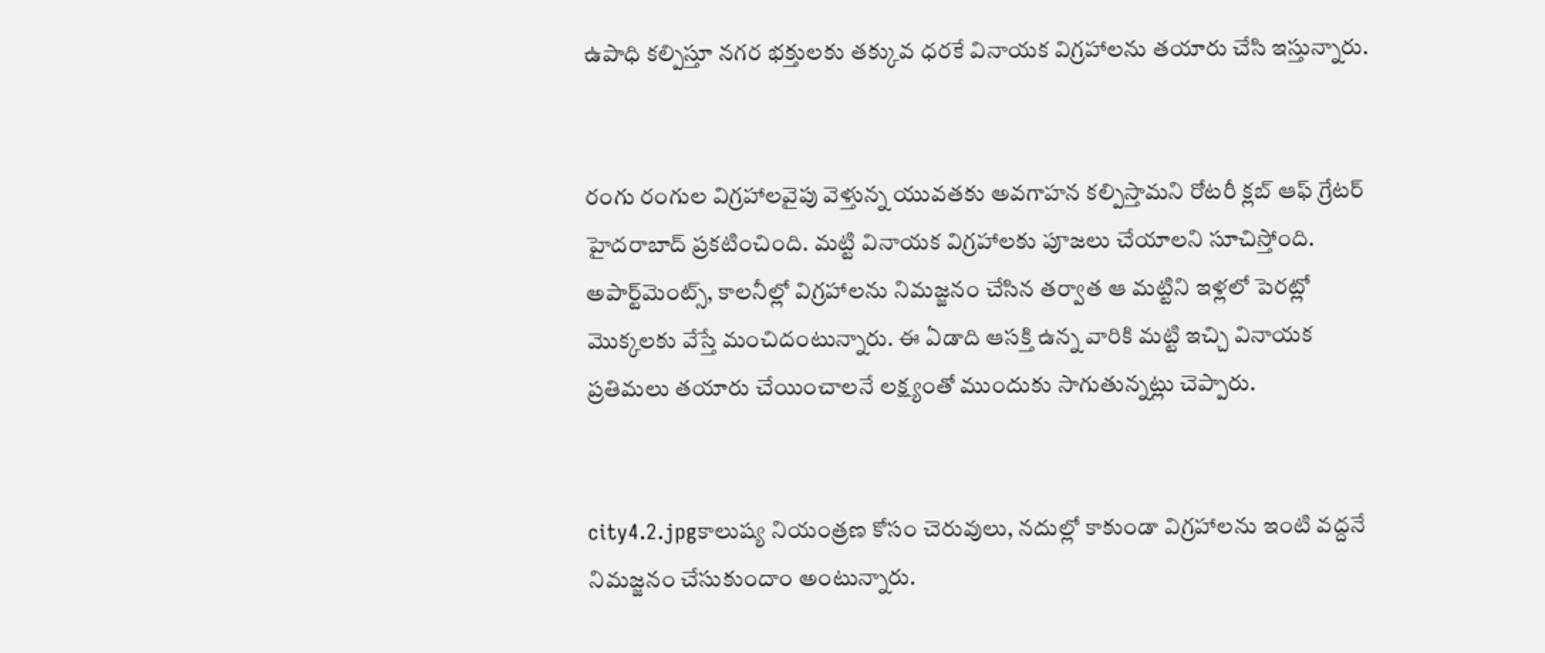ఉపాధి కల్పిస్తూ నగర భక్తులకు తక్కువ ధరకే వినాయక విగ్రహాలను తయారు చేసి ఇస్తున్నారు.


రంగు రంగుల విగ్రహాలవైపు వెళ్తున్న యువతకు అవగాహన కల్పిస్తామని రోటరీ క్లబ్‌ ఆఫ్‌ గ్రేటర్‌ హైదరాబాద్‌ ప్రకటించింది. మట్టి వినాయక విగ్రహాలకు పూజలు చేయాలని సూచిస్తోంది. అపార్ట్‌మెంట్స్‌, కాలనీల్లో విగ్రహాలను నిమజ్జనం చేసిన తర్వాత ఆ మట్టిని ఇళ్లలో పెరట్లో మొక్కలకు వేస్తే మంచిదంటున్నారు. ఈ ఏడాది ఆసక్తి ఉన్న వారికి మట్టి ఇచ్చి వినాయక ప్రతిమలు తయారు చేయించాలనే లక్ష్యంతో ముందుకు సాగుతున్నట్లు చెప్పారు.


city4.2.jpgకాలుష్య నియంత్రణ కోసం చెరువులు, నదుల్లో కాకుండా విగ్రహాలను ఇంటి వద్దనే నిమజ్జనం చేసుకుందాం అంటున్నారు.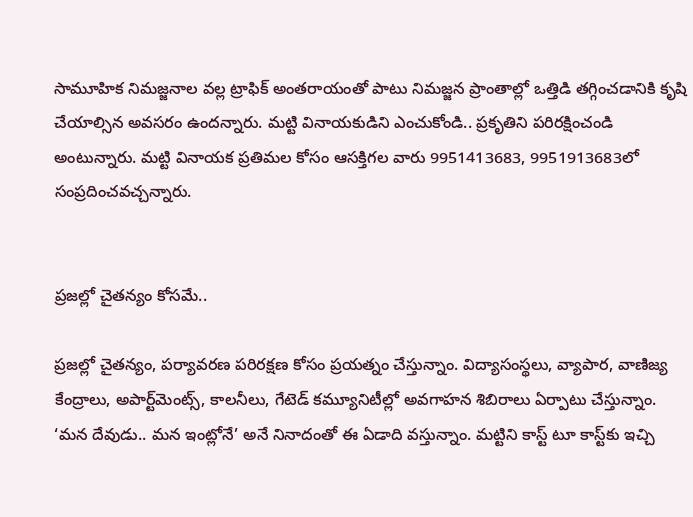సామూహిక నిమజ్జనాల వల్ల ట్రాఫిక్‌ అంతరాయంతో పాటు నిమజ్జన ప్రాంతాల్లో ఒత్తిడి తగ్గించడానికి కృషి చేయాల్సిన అవసరం ఉందన్నారు. మట్టి వినాయకుడిని ఎంచుకోండి.. ప్రకృతిని పరిరక్షించండి అంటున్నారు. మట్టి వినాయక ప్రతిమల కోసం ఆసక్తిగల వారు 9951413683, 9951913683లో సంప్రదించవచ్చన్నారు.


ప్రజల్లో చైతన్యం కోసమే..

ప్రజల్లో చైతన్యం, పర్యావరణ పరిరక్షణ కోసం ప్రయత్నం చేస్తున్నాం. విద్యాసంస్థలు, వ్యాపార, వాణిజ్య కేంద్రాలు, అపార్ట్‌మెంట్స్‌, కాలనీలు, గేటెడ్‌ కమ్యూనిటీల్లో అవగాహన శిబిరాలు ఏర్పాటు చేస్తున్నాం. ‘మన దేవుడు.. మన ఇంట్లోనే’ అనే నినాదంతో ఈ ఏడాది వస్తున్నాం. మట్టిని కాస్ట్‌ టూ కాస్ట్‌కు ఇచ్చి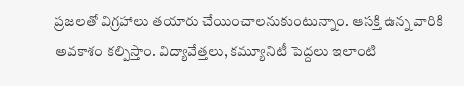ప్రజలతో విగ్రహాలు తయారు చేయించాలనుకుంటున్నాం. ఆసక్తి ఉన్న వారికి అవకాశం కల్పిస్తాం. విద్యావేత్తలు, కమ్యూనిటీ పెద్దలు ఇలాంటి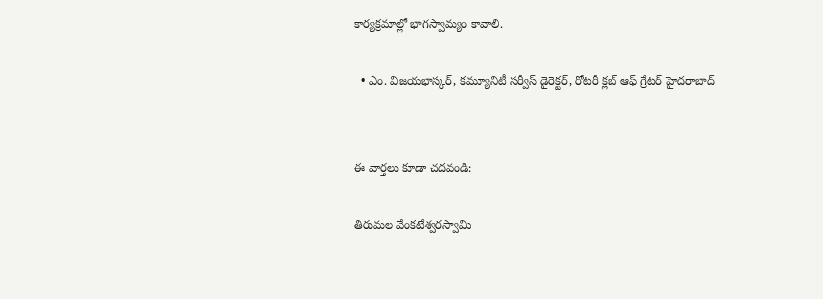కార్యక్రమాల్లో భాగస్వామ్యం కావాలి.

  • ఎం. విజయభాస్కర్‌, కమ్యూనిటీ సర్వీస్‌ డైరెక్టర్‌, రోటరీ క్లబ్‌ ఆఫ్‌ గ్రేటర్‌ హైదరాబాద్‌


ఈ వార్తలు కూడా చదవండి:

తిరుమల వేంకటేశ్వరస్వామి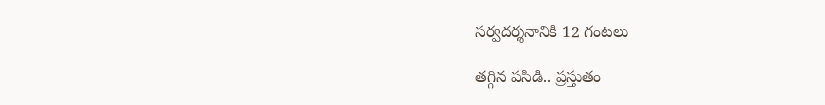సర్వదర్శనానికి 12 గంటలు

తగ్గిన పసిడి.. ప్రస్తుతం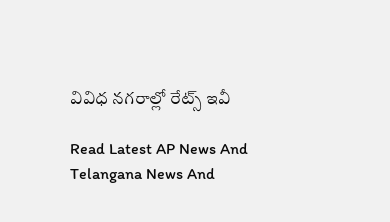వివిధ నగరాల్లో రేట్స్ ఇవీ

Read Latest AP News And Telangana News And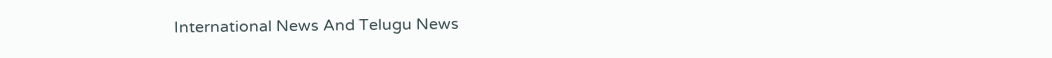International News And Telugu News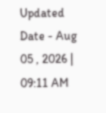Updated Date - Aug 05 , 2026 | 09:11 AM